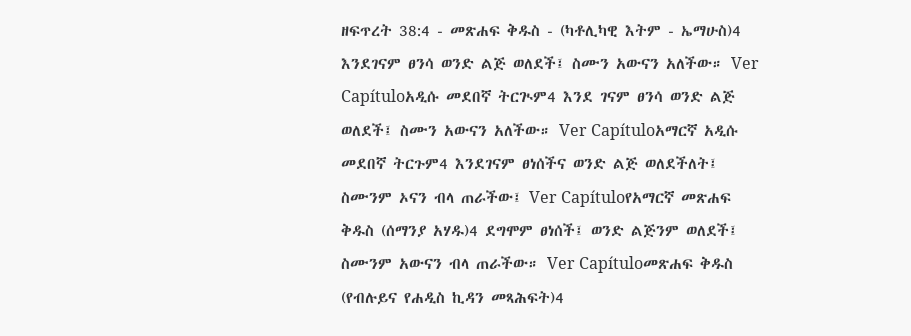ዘፍጥረት 38:4 - መጽሐፍ ቅዱስ - (ካቶሊካዊ እትም - ኤማሁስ)4 እንደገናም ፀንሳ ወንድ ልጅ ወለደች፤ ስሙን አውናን አለችው። Ver Capítuloአዲሱ መደበኛ ትርጒም4 እንደ ገናም ፀንሳ ወንድ ልጅ ወለደች፤ ስሙን አውናን አለችው። Ver Capítuloአማርኛ አዲሱ መደበኛ ትርጉም4 እንደገናም ፀነሰችና ወንድ ልጅ ወለደችለት፤ ስሙንም ኦናን ብላ ጠራችው፤ Ver Capítuloየአማርኛ መጽሐፍ ቅዱስ (ሰማንያ አሃዱ)4 ደግሞም ፀነሰች፤ ወንድ ልጅንም ወለደች፤ ስሙንም አውናን ብላ ጠራችው። Ver Capítuloመጽሐፍ ቅዱስ (የብሉይና የሐዲስ ኪዳን መጻሕፍት)4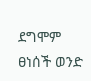ደግሞም ፀነሰች ወንድ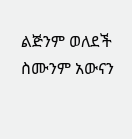ልጅንም ወለደች ስሙንም አውናን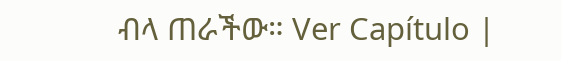ብላ ጠራችው። Ver Capítulo |